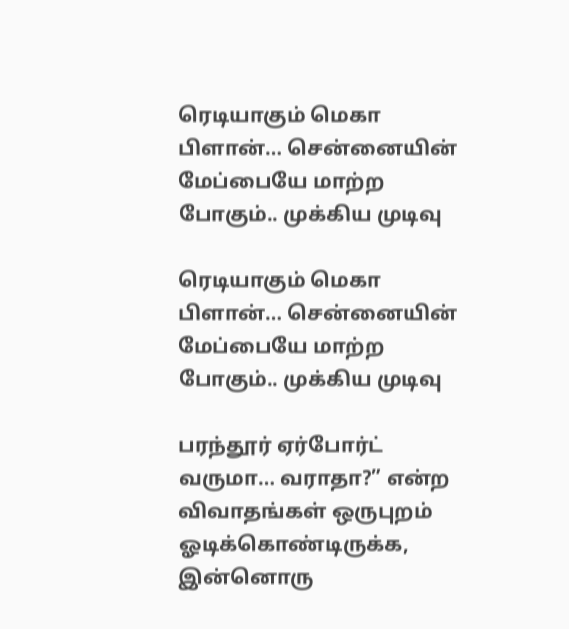ரெடியாகும் மெகா பிளான்… சென்னையின் மேப்பையே மாற்ற போகும்.. முக்கிய முடிவு

ரெடியாகும் மெகா பிளான்… சென்னையின் மேப்பையே மாற்ற போகும்.. முக்கிய முடிவு

பரந்தூர் ஏர்போர்ட் வருமா… வராதா?” என்ற விவாதங்கள் ஒருபுறம் ஓடிக்கொண்டிருக்க, இன்னொரு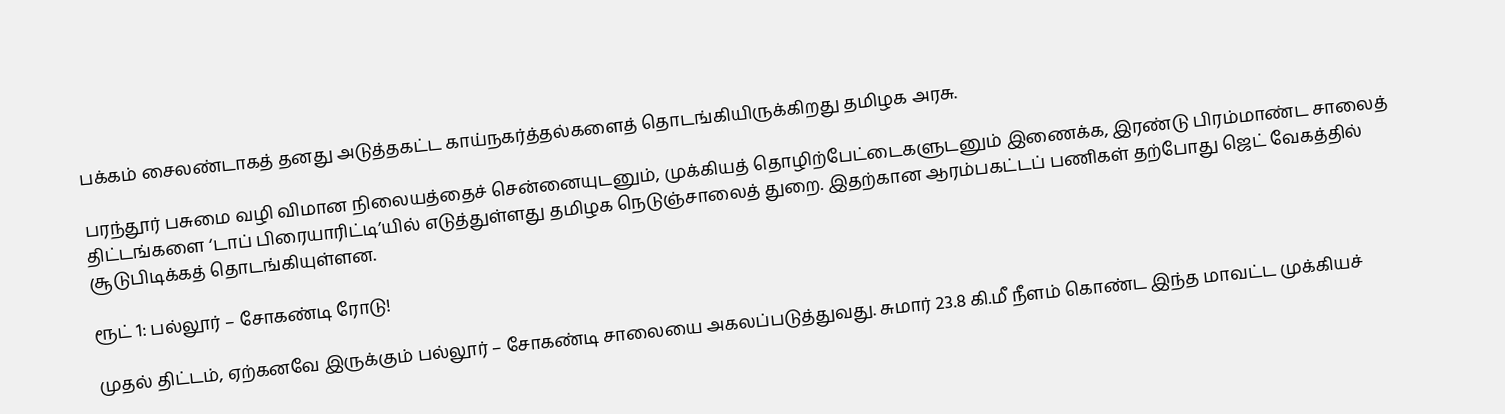பக்கம் சைலண்டாகத் தனது அடுத்தகட்ட காய்நகர்த்தல்களைத் தொடங்கியிருக்கிறது தமிழக அரசு.

பரந்தூர் பசுமை வழி விமான நிலையத்தைச் சென்னையுடனும், முக்கியத் தொழிற்பேட்டைகளுடனும் இணைக்க, இரண்டு பிரம்மாண்ட சாலைத் திட்டங்களை ‘டாப் பிரையாரிட்டி’யில் எடுத்துள்ளது தமிழக நெடுஞ்சாலைத் துறை. இதற்கான ஆரம்பகட்டப் பணிகள் தற்போது ஜெட் வேகத்தில் சூடுபிடிக்கத் தொடங்கியுள்ளன.

ரூட் 1: பல்லூர் – சோகண்டி ரோடு!

முதல் திட்டம், ஏற்கனவே இருக்கும் பல்லூர் – சோகண்டி சாலையை அகலப்படுத்துவது. சுமார் 23.8 கி.மீ நீளம் கொண்ட இந்த மாவட்ட முக்கியச்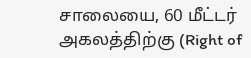சாலையை, 60 மீட்டர் அகலத்திற்கு (Right of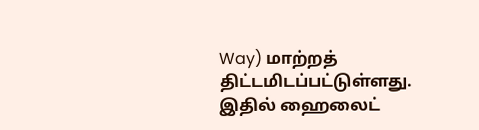Way) மாற்றத் திட்டமிடப்பட்டுள்ளது. இதில் ஹைலைட்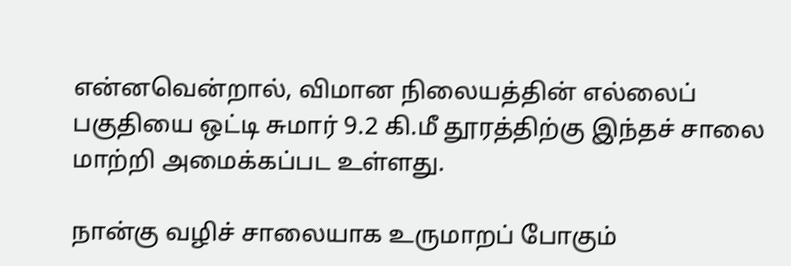என்னவென்றால், விமான நிலையத்தின் எல்லைப் பகுதியை ஒட்டி சுமார் 9.2 கி.மீ தூரத்திற்கு இந்தச் சாலை மாற்றி அமைக்கப்பட உள்ளது.

நான்கு வழிச் சாலையாக உருமாறப் போகும்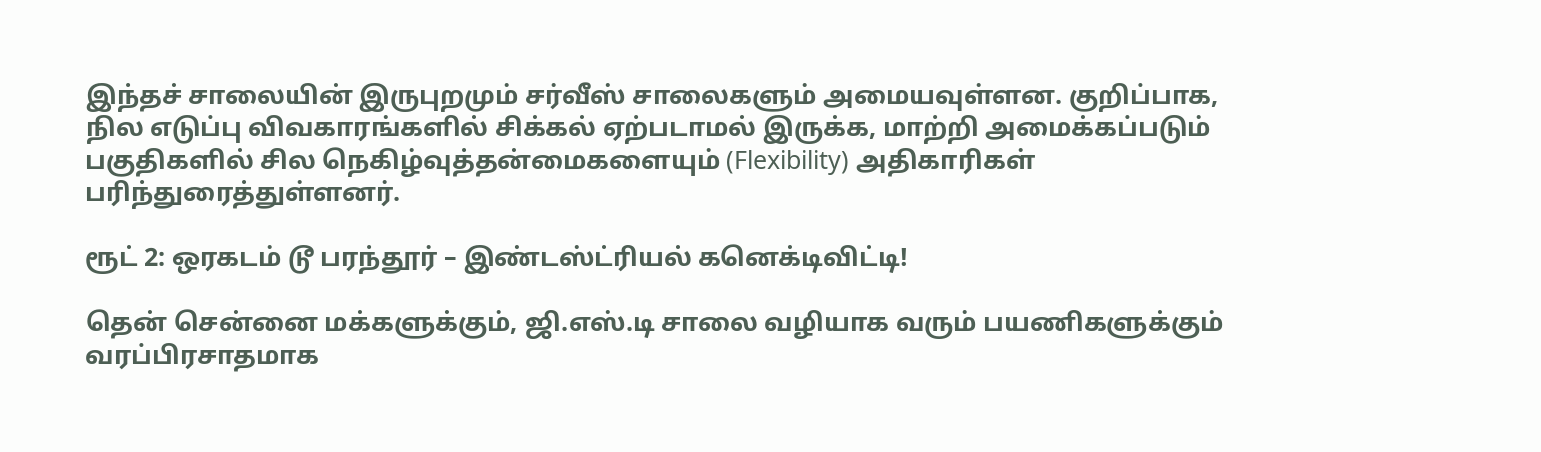இந்தச் சாலையின் இருபுறமும் சர்வீஸ் சாலைகளும் அமையவுள்ளன. குறிப்பாக, நில எடுப்பு விவகாரங்களில் சிக்கல் ஏற்படாமல் இருக்க, மாற்றி அமைக்கப்படும் பகுதிகளில் சில நெகிழ்வுத்தன்மைகளையும் (Flexibility) அதிகாரிகள் பரிந்துரைத்துள்ளனர்.

ரூட் 2: ஒரகடம் டூ பரந்தூர் – இண்டஸ்ட்ரியல் கனெக்டிவிட்டி!

தென் சென்னை மக்களுக்கும், ஜி.எஸ்.டி சாலை வழியாக வரும் பயணிகளுக்கும் வரப்பிரசாதமாக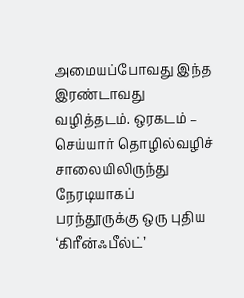அமையப்போவது இந்த இரண்டாவது வழித்தடம். ஒரகடம் – செய்யார் தொழில்வழிச் சாலையிலிருந்து நேரடியாகப் பரந்தூருக்கு ஒரு புதிய ‘கிரீன்ஃபீல்ட்’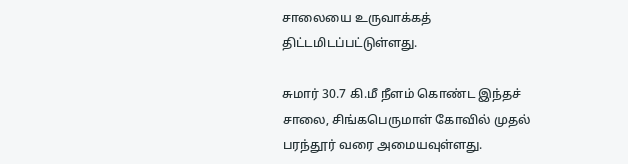சாலையை உருவாக்கத் திட்டமிடப்பட்டுள்ளது.

சுமார் 30.7 கி.மீ நீளம் கொண்ட இந்தச் சாலை, சிங்கபெருமாள் கோவில் முதல் பரந்தூர் வரை அமையவுள்ளது.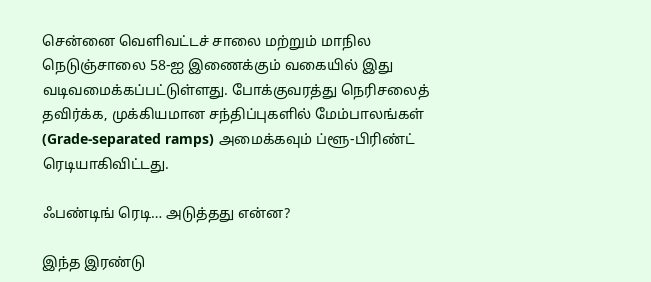சென்னை வெளிவட்டச் சாலை மற்றும் மாநில நெடுஞ்சாலை 58-ஐ இணைக்கும் வகையில் இது வடிவமைக்கப்பட்டுள்ளது. போக்குவரத்து நெரிசலைத் தவிர்க்க, முக்கியமான சந்திப்புகளில் மேம்பாலங்கள் (Grade-separated ramps) அமைக்கவும் ப்ளூ-பிரிண்ட் ரெடியாகிவிட்டது.

ஃபண்டிங் ரெடி… அடுத்தது என்ன?

இந்த இரண்டு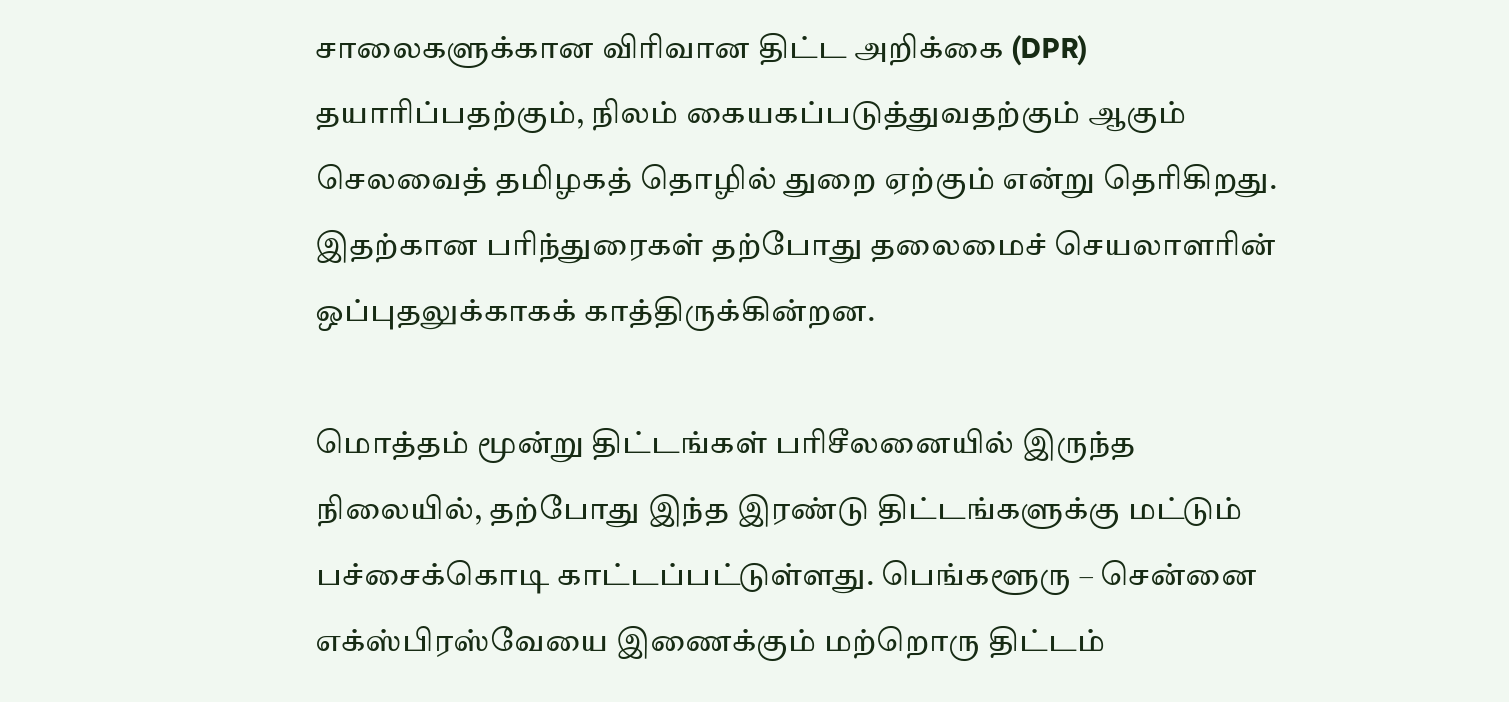சாலைகளுக்கான விரிவான திட்ட அறிக்கை (DPR) தயாரிப்பதற்கும், நிலம் கையகப்படுத்துவதற்கும் ஆகும் செலவைத் தமிழகத் தொழில் துறை ஏற்கும் என்று தெரிகிறது. இதற்கான பரிந்துரைகள் தற்போது தலைமைச் செயலாளரின் ஒப்புதலுக்காகக் காத்திருக்கின்றன.

மொத்தம் மூன்று திட்டங்கள் பரிசீலனையில் இருந்த நிலையில், தற்போது இந்த இரண்டு திட்டங்களுக்கு மட்டும் பச்சைக்கொடி காட்டப்பட்டுள்ளது. பெங்களூரு – சென்னை எக்ஸ்பிரஸ்வேயை இணைக்கும் மற்றொரு திட்டம்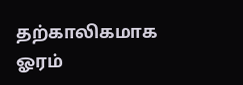தற்காலிகமாக ஓரம்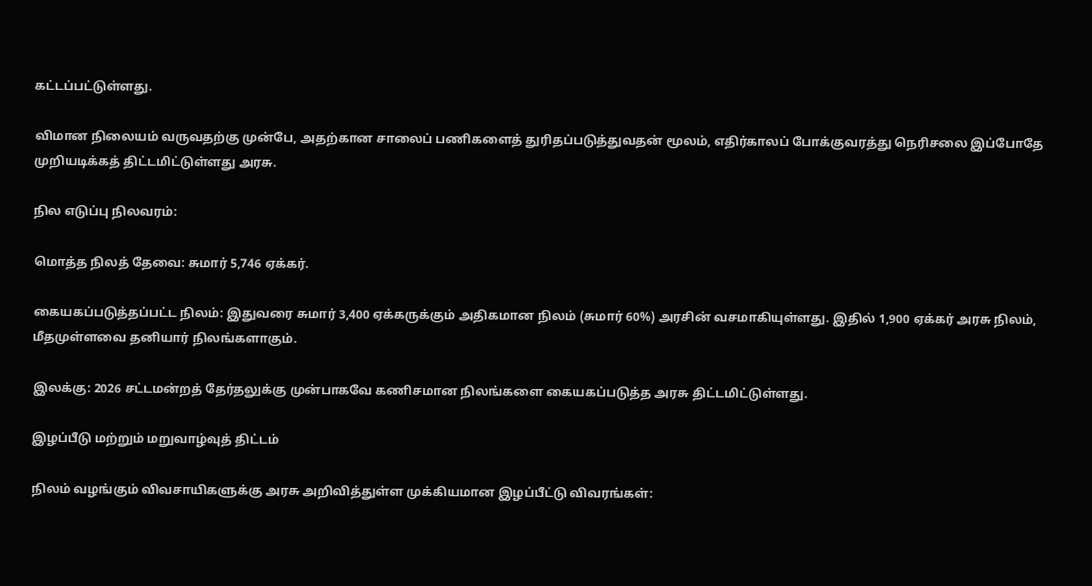கட்டப்பட்டுள்ளது.

விமான நிலையம் வருவதற்கு முன்பே, அதற்கான சாலைப் பணிகளைத் துரிதப்படுத்துவதன் மூலம், எதிர்காலப் போக்குவரத்து நெரிசலை இப்போதே முறியடிக்கத் திட்டமிட்டுள்ளது அரசு.

நில எடுப்பு நிலவரம்:

மொத்த நிலத் தேவை: சுமார் 5,746 ஏக்கர்.

கையகப்படுத்தப்பட்ட நிலம்: இதுவரை சுமார் 3,400 ஏக்கருக்கும் அதிகமான நிலம் (சுமார் 60%) அரசின் வசமாகியுள்ளது. இதில் 1,900 ஏக்கர் அரசு நிலம், மீதமுள்ளவை தனியார் நிலங்களாகும்.

இலக்கு: 2026 சட்டமன்றத் தேர்தலுக்கு முன்பாகவே கணிசமான நிலங்களை கையகப்படுத்த அரசு திட்டமிட்டுள்ளது.

இழப்பீடு மற்றும் மறுவாழ்வுத் திட்டம்

நிலம் வழங்கும் விவசாயிகளுக்கு அரசு அறிவித்துள்ள முக்கியமான இழப்பீட்டு விவரங்கள்: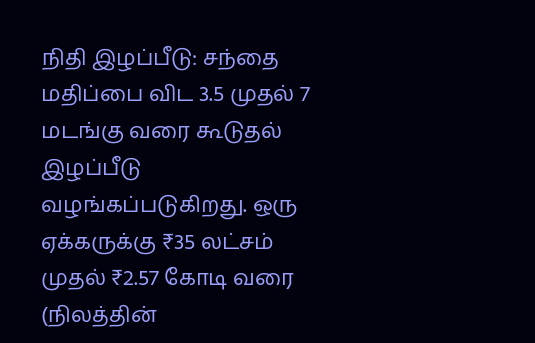நிதி இழப்பீடு: சந்தை மதிப்பை விட 3.5 முதல் 7 மடங்கு வரை கூடுதல் இழப்பீடு வழங்கப்படுகிறது. ஒரு ஏக்கருக்கு ₹35 லட்சம் முதல் ₹2.57 கோடி வரை (நிலத்தின்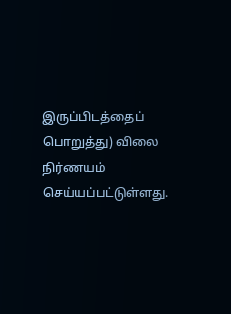இருப்பிடத்தைப் பொறுத்து) விலை நிர்ணயம் செய்யப்பட்டுள்ளது.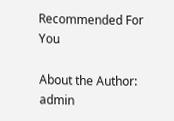Recommended For You

About the Author: admin